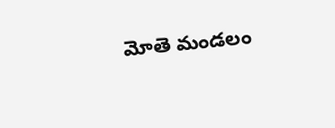మోతె మండలం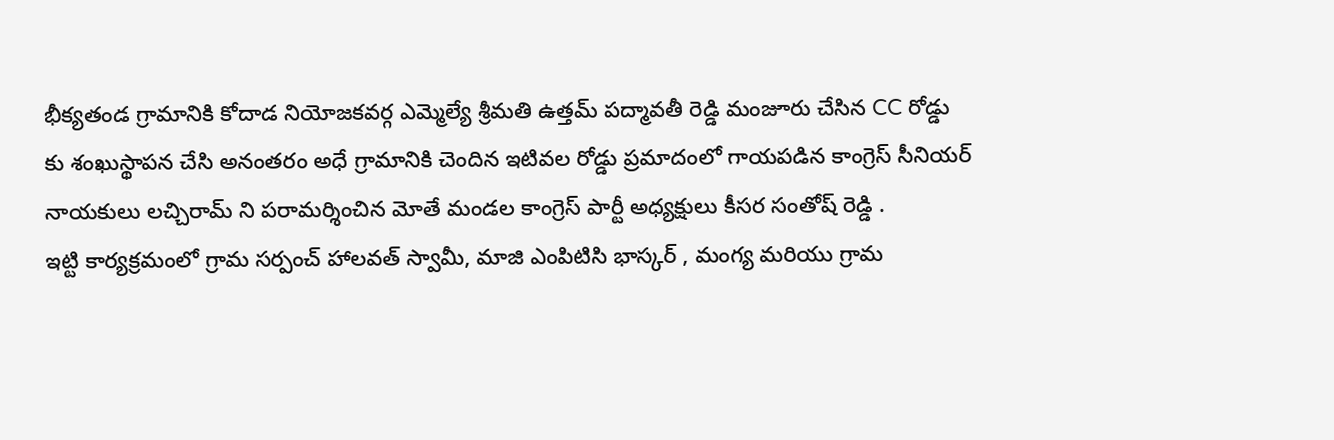భీక్యతండ గ్రామానికి కోదాడ నియోజకవర్గ ఎమ్మెల్యే శ్రీమతి ఉత్తమ్ పద్మావతీ రెడ్డి మంజూరు చేసిన CC రోడ్డు కు శంఖుస్థాపన చేసి అనంతరం అధే గ్రామానికి చెందిన ఇటివల రోడ్డు ప్రమాదంలో గాయపడిన కాంగ్రెస్ సీనియర్ నాయకులు లచ్చిరామ్ ని పరామర్శించిన మోతే మండల కాంగ్రెస్ పార్టీ అధ్యక్షులు కీసర సంతోష్ రెడ్డి .
ఇట్టి కార్యక్రమంలో గ్రామ సర్పంచ్ హాలవత్ స్వామీ, మాజి ఎంపిటిసి భాస్కర్ , మంగ్య మరియు గ్రామ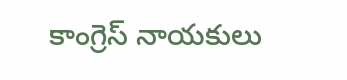కాంగ్రెస్ నాయకులు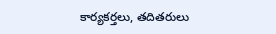కార్యకర్తలు, తదితరులు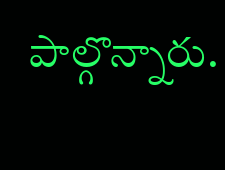పాల్గొన్నారు.